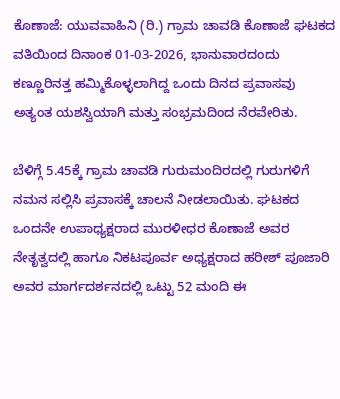ಕೊಣಾಜೆ: ಯುವವಾಹಿನಿ (ರಿ.) ಗ್ರಾಮ ಚಾವಡಿ ಕೊಣಾಜೆ ಘಟಕದ ವತಿಯಿಂದ ದಿನಾಂಕ 01-03-2026, ಭಾನುವಾರದಂದು ಕಣ್ಣೂರಿನತ್ತ ಹಮ್ಮಿಕೊಳ್ಳಲಾಗಿದ್ದ ಒಂದು ದಿನದ ಪ್ರವಾಸವು ಅತ್ಯಂತ ಯಶಸ್ವಿಯಾಗಿ ಮತ್ತು ಸಂಭ್ರಮದಿಂದ ನೆರವೇರಿತು.

ಬೆಳಿಗ್ಗೆ 5.45ಕ್ಕೆ ಗ್ರಾಮ ಚಾವಡಿ ಗುರುಮಂದಿರದಲ್ಲಿ ಗುರುಗಳಿಗೆ ನಮನ ಸಲ್ಲಿಸಿ ಪ್ರವಾಸಕ್ಕೆ ಚಾಲನೆ ನೀಡಲಾಯಿತು. ಘಟಕದ ಒಂದನೇ ಉಪಾಧ್ಯಕ್ಷರಾದ ಮುರಳೀಧರ ಕೊಣಾಜೆ ಅವರ ನೇತೃತ್ವದಲ್ಲಿ ಹಾಗೂ ನಿಕಟಪೂರ್ವ ಅಧ್ಯಕ್ಷರಾದ ಹರೀಶ್ ಪೂಜಾರಿ ಅವರ ಮಾರ್ಗದರ್ಶನದಲ್ಲಿ ಒಟ್ಟು 52 ಮಂದಿ ಈ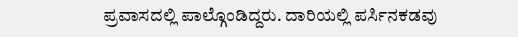ಪ್ರವಾಸದಲ್ಲಿ ಪಾಲ್ಗೊಂಡಿದ್ದರು. ದಾರಿಯಲ್ಲಿ ಪರ್ಸಿನಕಡವು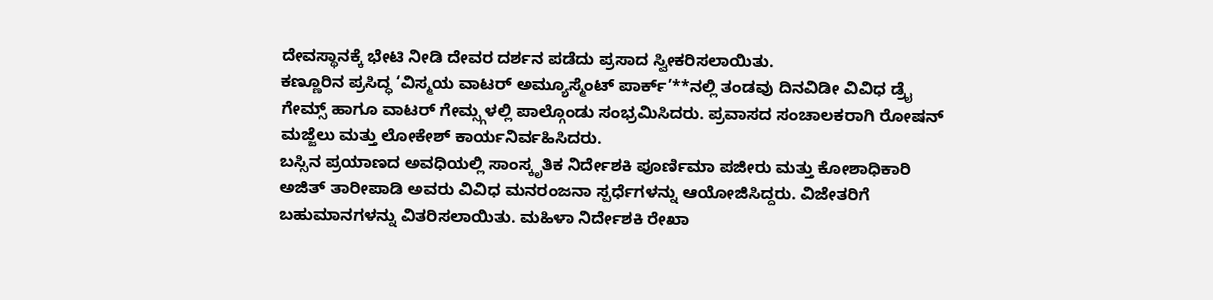ದೇವಸ್ಥಾನಕ್ಕೆ ಭೇಟಿ ನೀಡಿ ದೇವರ ದರ್ಶನ ಪಡೆದು ಪ್ರಸಾದ ಸ್ವೀಕರಿಸಲಾಯಿತು.
ಕಣ್ಣೂರಿನ ಪ್ರಸಿದ್ಧ ‘ವಿಸ್ಮಯ ವಾಟರ್ ಅಮ್ಯೂಸ್ಮೆಂಟ್ ಪಾರ್ಕ್’**ನಲ್ಲಿ ತಂಡವು ದಿನವಿಡೀ ವಿವಿಧ ಡ್ರೈ ಗೇಮ್ಸ್ ಹಾಗೂ ವಾಟರ್ ಗೇಮ್ಸ್ಗಳಲ್ಲಿ ಪಾಲ್ಗೊಂಡು ಸಂಭ್ರಮಿಸಿದರು. ಪ್ರವಾಸದ ಸಂಚಾಲಕರಾಗಿ ರೋಷನ್ ಮಜ್ಜೆಲು ಮತ್ತು ಲೋಕೇಶ್ ಕಾರ್ಯನಿರ್ವಹಿಸಿದರು.
ಬಸ್ಸಿನ ಪ್ರಯಾಣದ ಅವಧಿಯಲ್ಲಿ ಸಾಂಸ್ಕೃತಿಕ ನಿರ್ದೇಶಕಿ ಪೂರ್ಣಿಮಾ ಪಜೀರು ಮತ್ತು ಕೋಶಾಧಿಕಾರಿ ಅಜಿತ್ ತಾರೀಪಾಡಿ ಅವರು ವಿವಿಧ ಮನರಂಜನಾ ಸ್ಪರ್ಧೆಗಳನ್ನು ಆಯೋಜಿಸಿದ್ದರು. ವಿಜೇತರಿಗೆ ಬಹುಮಾನಗಳನ್ನು ವಿತರಿಸಲಾಯಿತು. ಮಹಿಳಾ ನಿರ್ದೇಶಕಿ ರೇಖಾ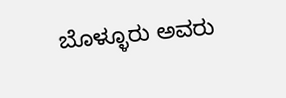ಬೊಳ್ಳೂರು ಅವರು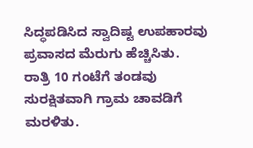ಸಿದ್ಧಪಡಿಸಿದ ಸ್ವಾದಿಷ್ಟ ಉಪಹಾರವು ಪ್ರವಾಸದ ಮೆರುಗು ಹೆಚ್ಚಿಸಿತು.
ರಾತ್ರಿ 10 ಗಂಟೆಗೆ ತಂಡವು ಸುರಕ್ಷಿತವಾಗಿ ಗ್ರಾಮ ಚಾವಡಿಗೆ ಮರಳಿತು.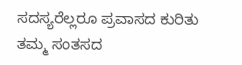ಸದಸ್ಯರೆಲ್ಲರೂ ಪ್ರವಾಸದ ಕುರಿತು ತಮ್ಮ ಸಂತಸದ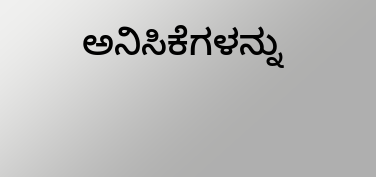ಅನಿಸಿಕೆಗಳನ್ನು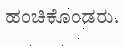ಹಂಚಿಕೊಂಡರು.